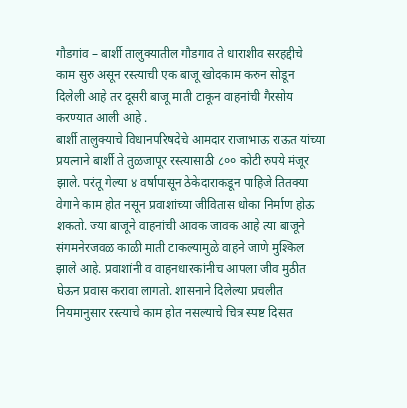गौडगांव – बार्शी तालुक्यातील गौडगाव ते धाराशीव सरहद्दीचे काम सुरु असून रस्त्याची एक बाजू खोदकाम करुन सोडून दिलेली आहे तर दूसरी बाजू माती टाकून वाहनांची गैरसोय करण्यात आली आहे .
बार्शी तालुक्याचे विधानपरिषदेचे आमदार राजाभाऊ राऊत यांच्या प्रयत्नाने बार्शी ते तुळजापूर रस्त्यासाठी ८०० कोटी रुपये मंजूर झाले. परंतू गेल्या ४ वर्षापासून ठेकेदाराकडून पाहिजे तितक्या वेगाने काम होत नसून प्रवाशांच्या जीवितास धोका निर्माण होऊ शकतो. ज्या बाजूने वाहनांची आवक जावक आहे त्या बाजूने संगमनेरजवळ काळी माती टाकल्यामुळे वाहने जाणे मुश्किल झाले आहे. प्रवाशांनी व वाहनधारकांनीच आपला जीव मुठीत घेऊन प्रवास करावा लागतो. शासनाने दिलेल्या प्रचलीत नियमानुसार रस्त्याचे काम होत नसल्याचे चित्र स्पष्ट दिसत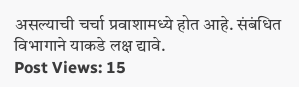असल्याची चर्चा प्रवाशामध्ये होत आहे. संबंधित विभागाने याकडे लक्ष द्यावे.
Post Views: 15